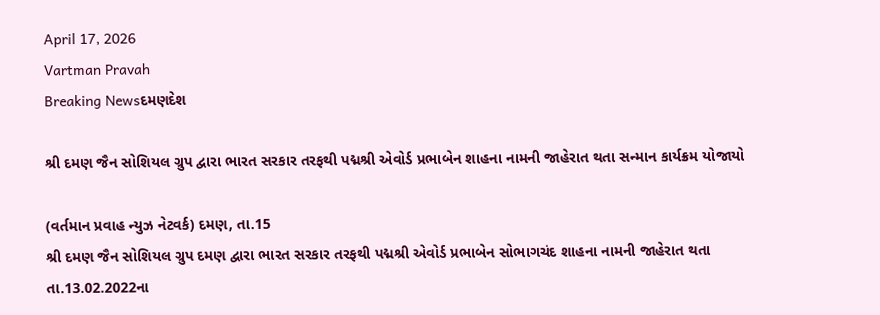April 17, 2026
Vartman Pravah
Breaking Newsદમણદેશ

શ્રી દમણ જૈન સોશિયલ ગ્રુપ દ્વારા ભારત સરકાર તરફથી પદ્મશ્રી એવોર્ડ પ્રભાબેન શાહના નામની જાહેરાત થતા સન્‍માન કાર્યક્રમ યોજાયો

(વર્તમાન પ્રવાહ ન્‍યુઝ નેટવર્ક) દમણ, તા.15
શ્રી દમણ જૈન સોશિયલ ગ્રુપ દમણ દ્વારા ભારત સરકાર તરફથી પદ્મશ્રી એવોર્ડ પ્રભાબેન સોભાગચંદ શાહના નામની જાહેરાત થતા તા.13.02.2022ના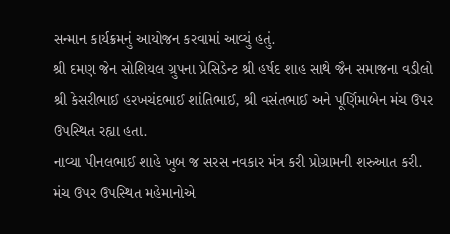સન્‍માન કાર્યક્રમનું આયોજન કરવામાં આવ્‍યું હતું.
શ્રી દમણ જેન સોશિયલ ગ્રુપના પ્રેસિડેન્‍ટ શ્રી હર્ષદ શાહ સાથે જૈન સમાજના વડીલો શ્રી કેસરીભાઈ હરખચંદભાઈ શાંતિભાઈ, શ્રી વસંતભાઈ અને પૂર્ણિમાબેન મંચ ઉપર ઉપસ્‍થિત રહ્યા હતા.
નાવ્‍યા પીનલભાઈ શાહે ખુબ જ સરસ નવકાર મંત્ર કરી પ્રોગ્રામની શરુઆત કરી. મંચ ઉપર ઉપસ્‍થિત મહેમાનોએ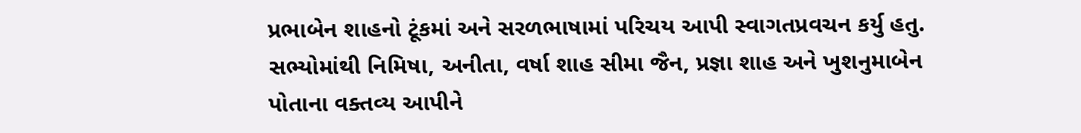પ્રભાબેન શાહનો ટૂંકમાં અને સરળભાષામાં પરિચય આપી સ્‍વાગતપ્રવચન કર્યુ હતુ. સભ્‍યોમાંથી નિમિષા, અનીતા, વર્ષા શાહ સીમા જૈન, પ્રજ્ઞા શાહ અને ખુશનુમાબેન પોતાના વક્‍તવ્‍ય આપીને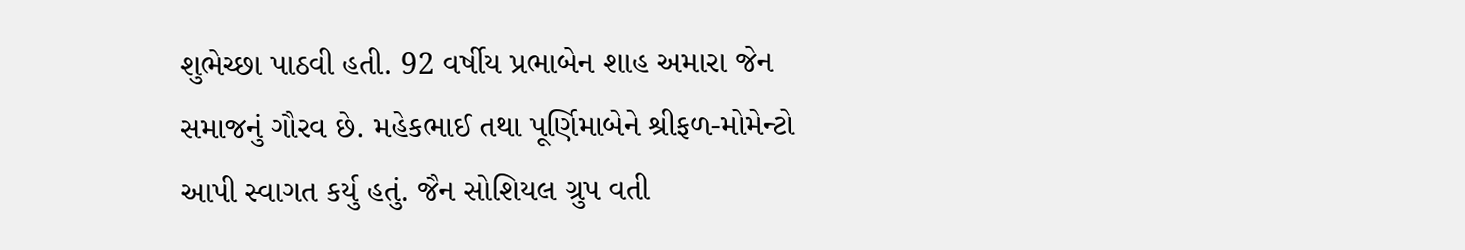શુભેચ્‍છા પાઠવી હતી. 92 વર્ષીય પ્રભાબેન શાહ અમારા જેન સમાજનું ગૌરવ છે. મહેકભાઈ તથા પૂર્ણિમાબેને શ્રીફળ-મોમેન્‍ટો આપી સ્‍વાગત કર્યુ હતું. જૈન સોશિયલ ગ્રુપ વતી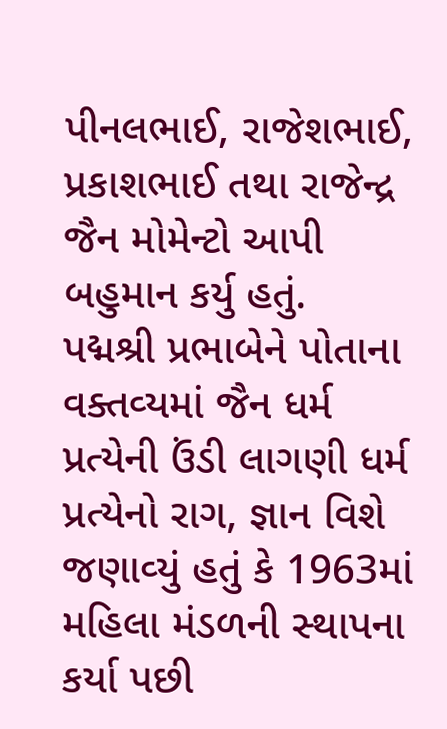પીનલભાઈ, રાજેશભાઈ, પ્રકાશભાઈ તથા રાજેન્‍દ્ર જૈન મોમેન્‍ટો આપી બહુમાન કર્યુ હતું.
પદ્મશ્રી પ્રભાબેને પોતાના વક્‍તવ્‍યમાં જૈન ધર્મ પ્રત્‍યેની ઉંડી લાગણી ધર્મ પ્રત્‍યેનો રાગ, જ્ઞાન વિશે જણાવ્‍યું હતું કે 1963માં મહિલા મંડળની સ્‍થાપના કર્યા પછી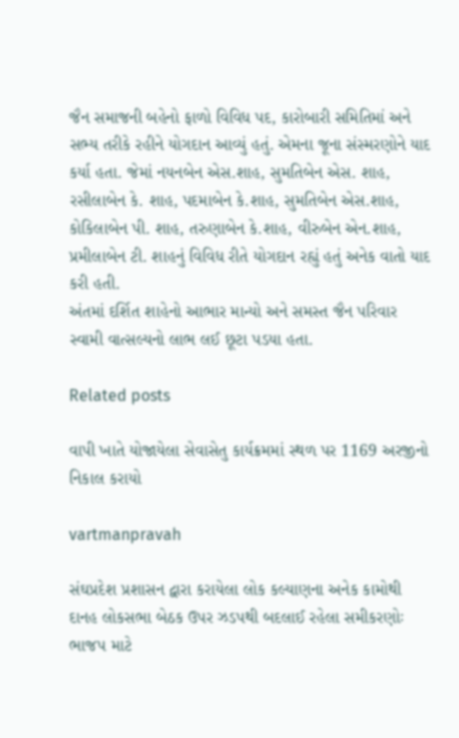જૈન સમાજની બહેનો ફાળો વિવિધ પદ, કારોબારી સમિતિમાં અને સભ્‍ય તરીકે રહીને યોગદાન આવ્‍યું હતું. એમના જૂના સંસ્‍મરણોને યાદ કર્યા હતા. જેમાં નયનબેન એસ.શાહ, સુમતિબેન એસ. શાહ, રસીલાબેન કે. શાહ, પદમાબેન કે.શાહ, સુમતિબેન એસ.શાહ, કોકિલાબેન પી. શાહ, તરુણાબેન કે.શાહ, વીરુબેન એન.શાહ, પ્રમીલાબેન ટી. શાહનું વિવિધ રીતે યોગદાન રહ્યું હતું અનેક વાતો યાદ કરી હતી.
અંતમાં દર્શિત શાહેનો આભાર માન્‍યો અને સમસ્‍ત જૈન પરિવાર સ્‍વામી વાત્‍સલ્‍યનો લાભ લઈ છૂટા પડયા હતા.

Related posts

વાપી ખાતે યોજાયેલા સેવાસેતુ કાર્યક્રમમાં સ્‍થળ પર 1169 અરજીનો નિકાલ કરાયો

vartmanpravah

સંઘપ્રદેશ પ્રશાસન દ્વારા કરાયેલા લોક કલ્‍યાણના અનેક કામોથી દાનહ લોકસભા બેઠક ઉપર ઝડપથી બદલાઈ રહેલા સમીકરણોઃ ભાજપ માટે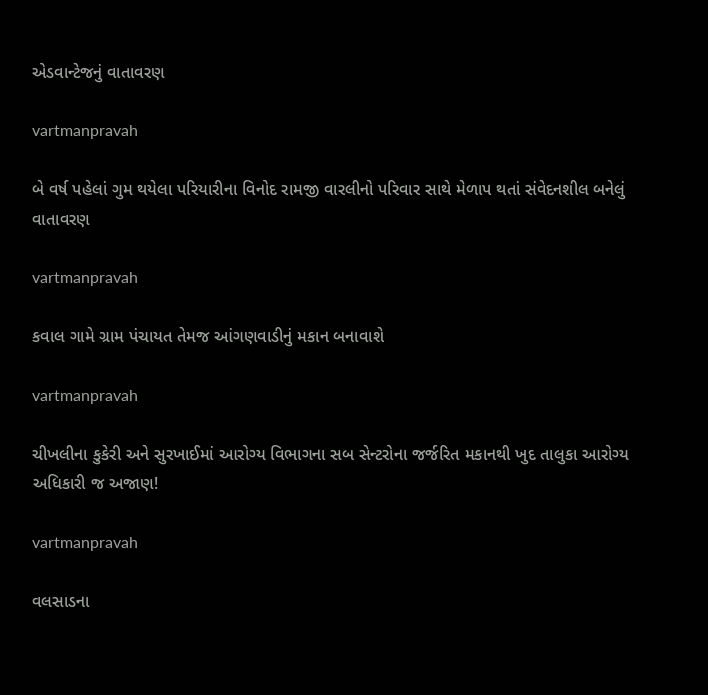એડવાન્‍ટેજનું વાતાવરણ

vartmanpravah

બે વર્ષ પહેલાં ગુમ થયેલા પરિયારીના વિનોદ રામજી વારલીનો પરિવાર સાથે મેળાપ થતાં સંવેદનશીલ બનેલું વાતાવરણ

vartmanpravah

કવાલ ગામે ગ્રામ પંચાયત તેમજ આંગણવાડીનું મકાન બનાવાશે

vartmanpravah

ચીખલીના કુકેરી અને સુરખાઈમાં આરોગ્‍ય વિભાગના સબ સેન્‍ટરોના જર્જરિત મકાનથી ખુદ તાલુકા આરોગ્‍ય અધિકારી જ અજાણ!

vartmanpravah

વલસાડના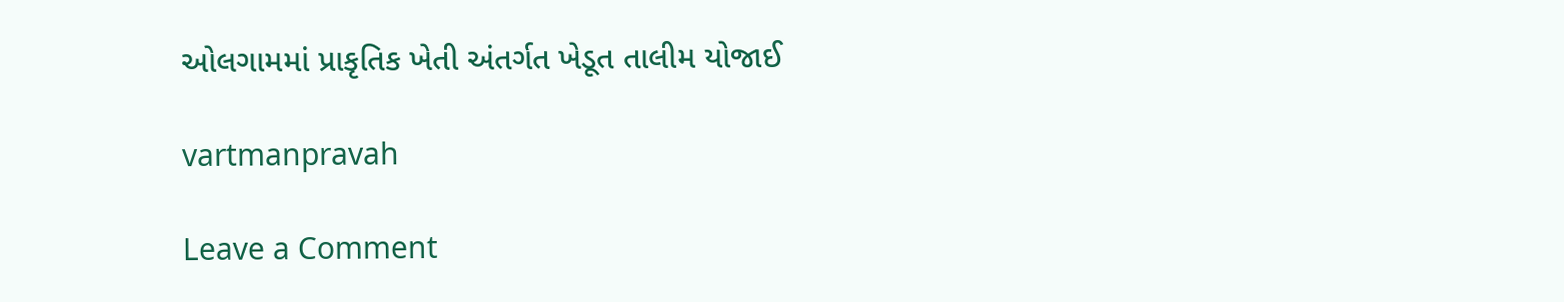ઓલગામમાં પ્રાકૃતિક ખેતી અંતર્ગત ખેડૂત તાલીમ યોજાઈ

vartmanpravah

Leave a Comment